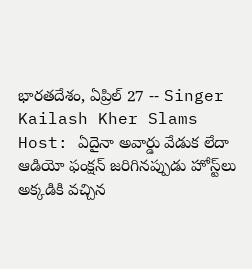భారతదేశం, ఏప్రిల్ 27 -- Singer Kailash Kher Slams Host: ఏదైనా అవార్డు వేడుక లేదా ఆడియో ఫంక్షన్ జరిగినప్పుడు హోస్ట్‌లు అక్కడికి వచ్చిన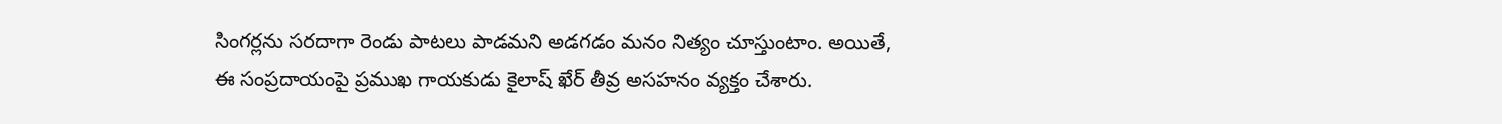సింగర్లను సరదాగా రెండు పాటలు పాడమని అడగడం మనం నిత్యం చూస్తుంటాం. అయితే, ఈ సంప్రదాయంపై ప్రముఖ గాయకుడు కైలాష్ ఖేర్ తీవ్ర అసహనం వ్యక్తం చేశారు.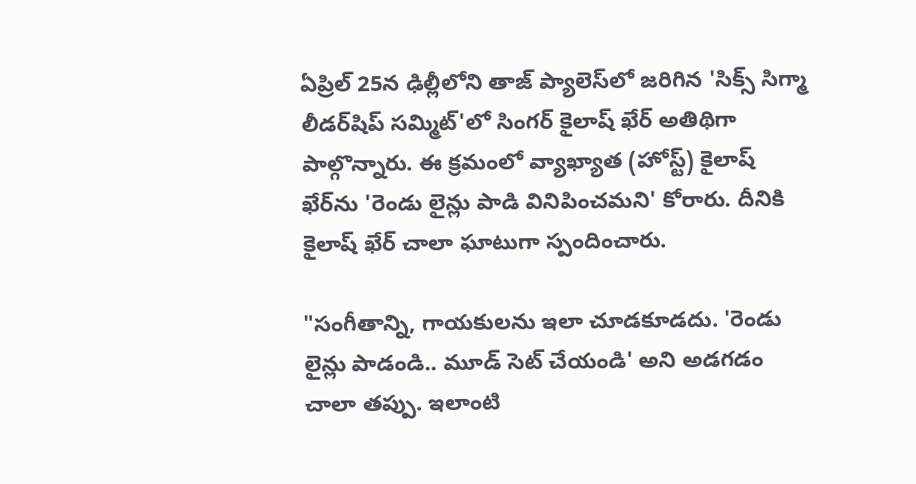ఏప్రిల్ 25న ఢిల్లీలోని తాజ్ ప్యాలెస్‌లో జరిగిన 'సిక్స్ సిగ్మా లీడర్‌షిప్ సమ్మిట్'లో సింగర్ కైలాష్ ఖేర్ అతిథిగా పాల్గొన్నారు. ఈ క్రమంలో వ్యాఖ్యాత (హోస్ట్) కైలాష్ ఖేర్‌ను 'రెండు లైన్లు పాడి వినిపించమని' కోరారు. దీనికి కైలాష్ ఖేర్ చాలా ఘాటుగా స్పందించారు.

"సంగీతాన్ని, గాయకులను ఇలా చూడకూడదు. 'రెండు లైన్లు పాడండి.. మూడ్ సెట్ చేయండి' అని అడగడం చాలా తప్పు. ఇలాంటి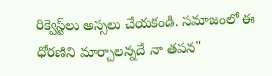రిక్వెస్ట్‌లు అస్సలు చేయకండి. సమాజంలో ఈ ధోరణిని మార్చాలన్నదే నా తపన"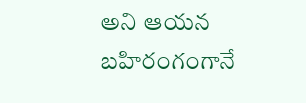అని ఆయన బహిరంగంగానే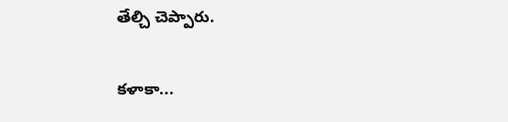తేల్చి చెప్పారు.

కళాకా...